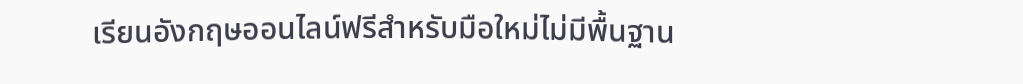เรียนอังกฤษออนไลน์ฟรีสำหรับมือใหม่ไม่มีพื้นฐาน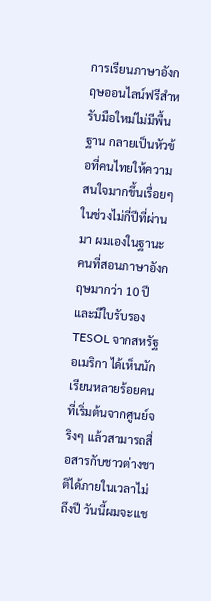การเรียนภาษาอังกฤษออนไลน์ฟรีสำหรับมือใหม่ไม่มีพื้นฐาน กลายเป็นหัวข้อที่คนไทยให้ความสนใจมากขึ้นเรื่อยๆ ในช่วงไม่กี่ปีที่ผ่านมา ผมเองในฐานะคนที่สอนภาษาอังกฤษมากว่า 10 ปี และมีใบรับรอง TESOL จากสหรัฐอเมริกา ได้เห็นนักเรียนหลายร้อยคนที่เริ่มต้นจากศูนย์จริงๆ แล้วสามารถสื่อสารกับชาวต่างชาติได้ภายในเวลาไม่ถึงปี วันนี้ผมจะแช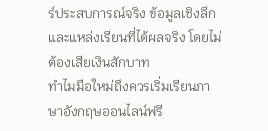ร์ประสบการณ์จริง ข้อมูลเชิงลึก และแหล่งเรียนที่ได้ผลจริง โดยไม่ต้องเสียเงินสักบาท
ทำไมมือใหม่ถึงควรเริ่มเรียนภาษาอังกฤษออนไลน์ฟรี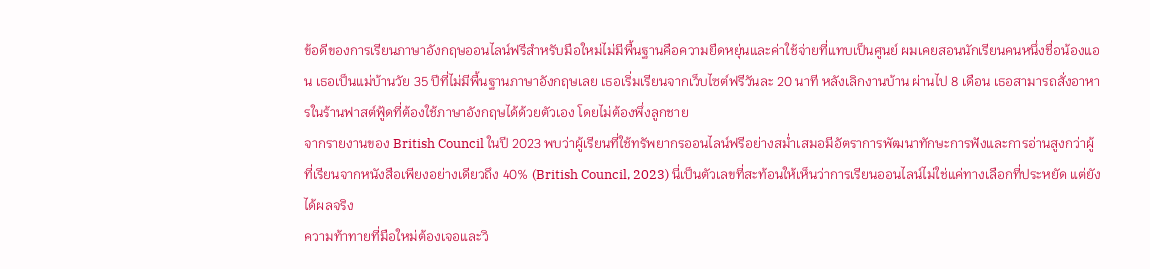ข้อดีของการเรียนภาษาอังกฤษออนไลน์ฟรีสำหรับมือใหม่ไม่มีพื้นฐานคือความยืดหยุ่นและค่าใช้จ่ายที่แทบเป็นศูนย์ ผมเคยสอนนักเรียนคนหนึ่งชื่อน้องแอน เธอเป็นแม่บ้านวัย 35 ปีที่ไม่มีพื้นฐานภาษาอังกฤษเลย เธอเริ่มเรียนจากเว็บไซต์ฟรีวันละ 20 นาที หลังเลิกงานบ้าน ผ่านไป 8 เดือน เธอสามารถสั่งอาหารในร้านฟาสต์ฟู้ดที่ต้องใช้ภาษาอังกฤษได้ด้วยตัวเอง โดยไม่ต้องพึ่งลูกชาย
จากรายงานของ British Council ในปี 2023 พบว่าผู้เรียนที่ใช้ทรัพยากรออนไลน์ฟรีอย่างสม่ำเสมอมีอัตราการพัฒนาทักษะการฟังและการอ่านสูงกว่าผู้ที่เรียนจากหนังสือเพียงอย่างเดียวถึง 40% (British Council, 2023) นี่เป็นตัวเลขที่สะท้อนให้เห็นว่าการเรียนออนไลน์ไม่ใช่แค่ทางเลือกที่ประหยัด แต่ยังได้ผลจริง
ความท้าทายที่มือใหม่ต้องเจอและวิ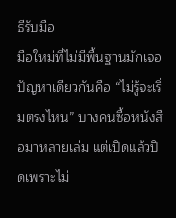ธีรับมือ
มือใหม่ที่ไม่มีพื้นฐานมักเจอปัญหาเดียวกันคือ “ไม่รู้จะเริ่มตรงไหน” บางคนซื้อหนังสือมาหลายเล่ม แต่เปิดแล้วปิดเพราะไม่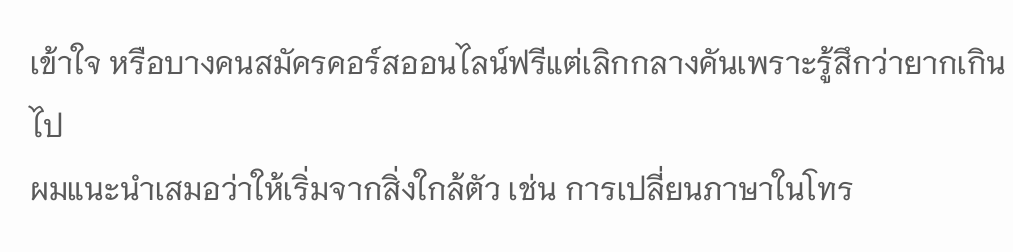เข้าใจ หรือบางคนสมัครคอร์สออนไลน์ฟรีแต่เลิกกลางคันเพราะรู้สึกว่ายากเกินไป
ผมแนะนำเสมอว่าให้เริ่มจากสิ่งใกล้ตัว เช่น การเปลี่ยนภาษาในโทร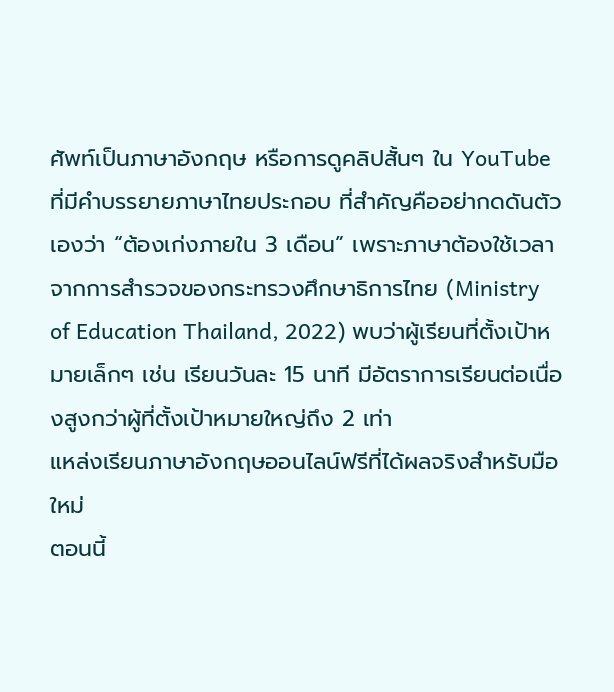ศัพท์เป็นภาษาอังกฤษ หรือการดูคลิปสั้นๆ ใน YouTube ที่มีคำบรรยายภาษาไทยประกอบ ที่สำคัญคืออย่ากดดันตัวเองว่า “ต้องเก่งภายใน 3 เดือน” เพราะภาษาต้องใช้เวลา
จากการสำรวจของกระทรวงศึกษาธิการไทย (Ministry of Education Thailand, 2022) พบว่าผู้เรียนที่ตั้งเป้าหมายเล็กๆ เช่น เรียนวันละ 15 นาที มีอัตราการเรียนต่อเนื่องสูงกว่าผู้ที่ตั้งเป้าหมายใหญ่ถึง 2 เท่า
แหล่งเรียนภาษาอังกฤษออนไลน์ฟรีที่ได้ผลจริงสำหรับมือใหม่
ตอนนี้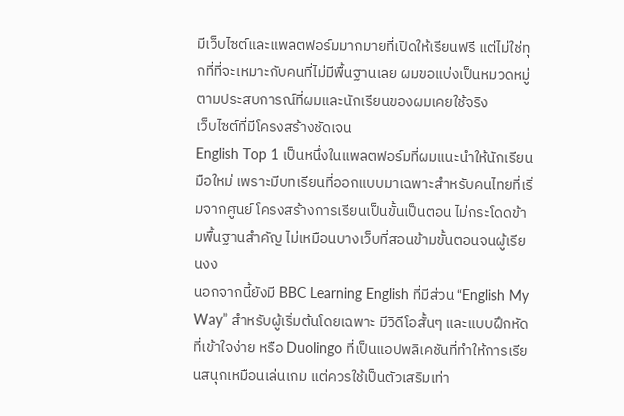มีเว็บไซต์และแพลตฟอร์มมากมายที่เปิดให้เรียนฟรี แต่ไม่ใช่ทุกที่ที่จะเหมาะกับคนที่ไม่มีพื้นฐานเลย ผมขอแบ่งเป็นหมวดหมู่ตามประสบการณ์ที่ผมและนักเรียนของผมเคยใช้จริง
เว็บไซต์ที่มีโครงสร้างชัดเจน
English Top 1 เป็นหนึ่งในแพลตฟอร์มที่ผมแนะนำให้นักเรียนมือใหม่ เพราะมีบทเรียนที่ออกแบบมาเฉพาะสำหรับคนไทยที่เริ่มจากศูนย์ โครงสร้างการเรียนเป็นขั้นเป็นตอน ไม่กระโดดข้ามพื้นฐานสำคัญ ไม่เหมือนบางเว็บที่สอนข้ามขั้นตอนจนผู้เรียนงง
นอกจากนี้ยังมี BBC Learning English ที่มีส่วน “English My Way” สำหรับผู้เริ่มต้นโดยเฉพาะ มีวิดีโอสั้นๆ และแบบฝึกหัดที่เข้าใจง่าย หรือ Duolingo ที่เป็นแอปพลิเคชันที่ทำให้การเรียนสนุกเหมือนเล่นเกม แต่ควรใช้เป็นตัวเสริมเท่า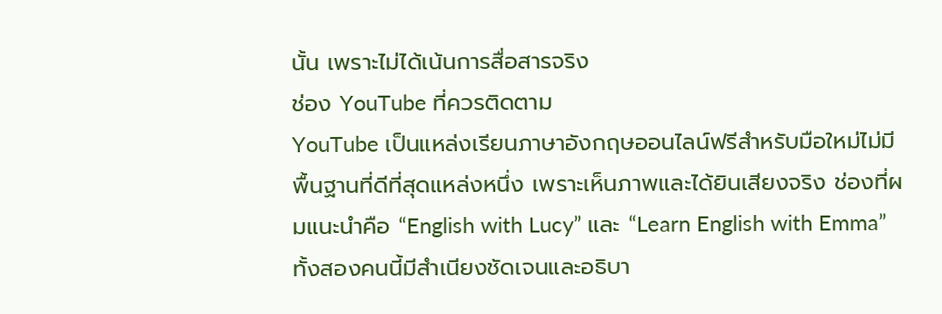นั้น เพราะไม่ได้เน้นการสื่อสารจริง
ช่อง YouTube ที่ควรติดตาม
YouTube เป็นแหล่งเรียนภาษาอังกฤษออนไลน์ฟรีสำหรับมือใหม่ไม่มีพื้นฐานที่ดีที่สุดแหล่งหนึ่ง เพราะเห็นภาพและได้ยินเสียงจริง ช่องที่ผมแนะนำคือ “English with Lucy” และ “Learn English with Emma” ทั้งสองคนนี้มีสำเนียงชัดเจนและอธิบา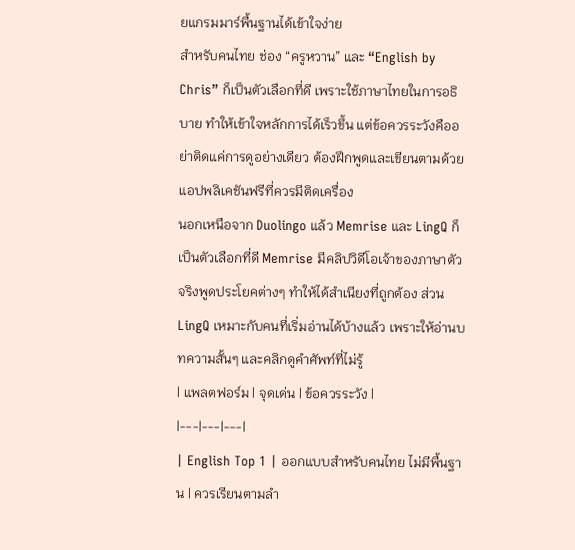ยแกรมมาร์พื้นฐานได้เข้าใจง่าย
สำหรับคนไทย ช่อง “ครูหวาน” และ “English by Chris” ก็เป็นตัวเลือกที่ดี เพราะใช้ภาษาไทยในการอธิบาย ทำให้เข้าใจหลักการได้เร็วขึ้น แต่ข้อควรระวังคืออย่าติดแค่การดูอย่างเดียว ต้องฝึกพูดและเขียนตามด้วย
แอปพลิเคชันฟรีที่ควรมีติดเครื่อง
นอกเหนือจาก Duolingo แล้ว Memrise และ LingQ ก็เป็นตัวเลือกที่ดี Memrise มีคลิปวิดีโอเจ้าของภาษาตัวจริงพูดประโยคต่างๆ ทำให้ได้สำเนียงที่ถูกต้อง ส่วน LingQ เหมาะกับคนที่เริ่มอ่านได้บ้างแล้ว เพราะให้อ่านบทความสั้นๆ และคลิกดูคำศัพท์ที่ไม่รู้
| แพลตฟอร์ม | จุดเด่น | ข้อควรระวัง |
|---|---|---|
| English Top 1 | ออกแบบสำหรับคนไทย ไม่มีพื้นฐาน | ควรเรียนตามลำ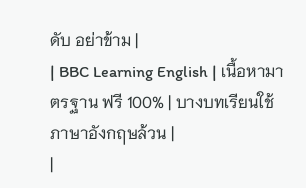ดับ อย่าข้าม |
| BBC Learning English | เนื้อหามาตรฐาน ฟรี 100% | บางบทเรียนใช้ภาษาอังกฤษล้วน |
|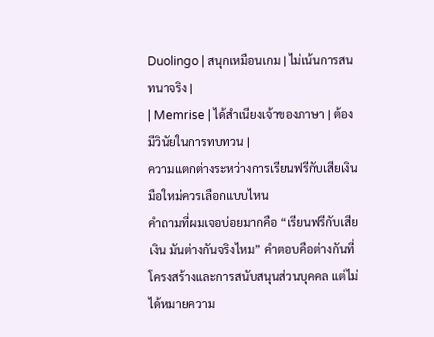Duolingo | สนุกเหมือนเกม | ไม่เน้นการสนทนาจริง |
| Memrise | ได้สำเนียงเจ้าของภาษา | ต้องมีวินัยในการทบทวน |
ความแตกต่างระหว่างการเรียนฟรีกับเสียเงิน มือใหม่ควรเลือกแบบไหน
คำถามที่ผมเจอบ่อยมากคือ “เรียนฟรีกับเสียเงิน มันต่างกันจริงไหม” คำตอบคือต่างกันที่โครงสร้างและการสนับสนุนส่วนบุคคล แต่ไม่ได้หมายความ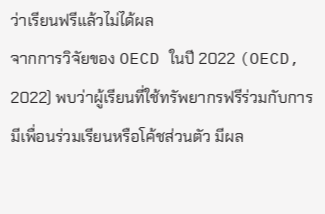ว่าเรียนฟรีแล้วไม่ได้ผล
จากการวิจัยของ OECD ในปี 2022 (OECD, 2022) พบว่าผู้เรียนที่ใช้ทรัพยากรฟรีร่วมกับการมีเพื่อนร่วมเรียนหรือโค้ชส่วนตัว มีผล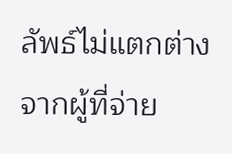ลัพธ์ไม่แตกต่างจากผู้ที่จ่าย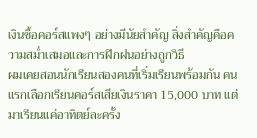เงินซื้อคอร์สแพงๆ อย่างมีนัยสำคัญ สิ่งสำคัญคือความสม่ำเสมอและการฝึกฝนอย่างถูกวิธี
ผมเคยสอนนักเรียนสองคนที่เริ่มเรียนพร้อมกัน คนแรกเลือกเรียนคอร์สเสียเงินราคา 15,000 บาท แต่มาเรียนแค่อาทิตย์ละครั้ง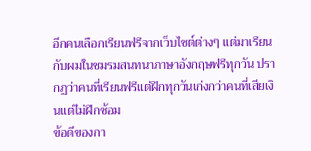อีกคนเลือกเรียนฟรีจากเว็บไซต์ต่างๆ แต่มาเรียนกับผมในชมรมสนทนาภาษาอังกฤษฟรีทุกวัน ปรากฏว่าคนที่เรียนฟรีแต่ฝึกทุกวันเก่งกว่าคนที่เสียเงินแต่ไม่ฝึกซ้อม
ข้อดีของกา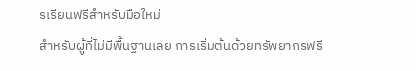รเรียนฟรีสำหรับมือใหม่
สำหรับผู้ที่ไม่มีพื้นฐานเลย การเริ่มต้นด้วยทรัพยากรฟรี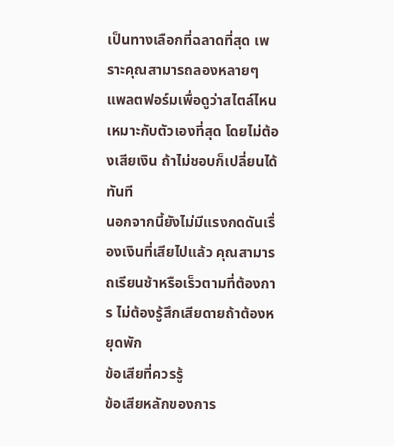เป็นทางเลือกที่ฉลาดที่สุด เพราะคุณสามารถลองหลายๆ แพลตฟอร์มเพื่อดูว่าสไตล์ไหนเหมาะกับตัวเองที่สุด โดยไม่ต้องเสียเงิน ถ้าไม่ชอบก็เปลี่ยนได้ทันที
นอกจากนี้ยังไม่มีแรงกดดันเรื่องเงินที่เสียไปแล้ว คุณสามารถเรียนช้าหรือเร็วตามที่ต้องการ ไม่ต้องรู้สึกเสียดายถ้าต้องหยุดพัก
ข้อเสียที่ควรรู้
ข้อเสียหลักของการ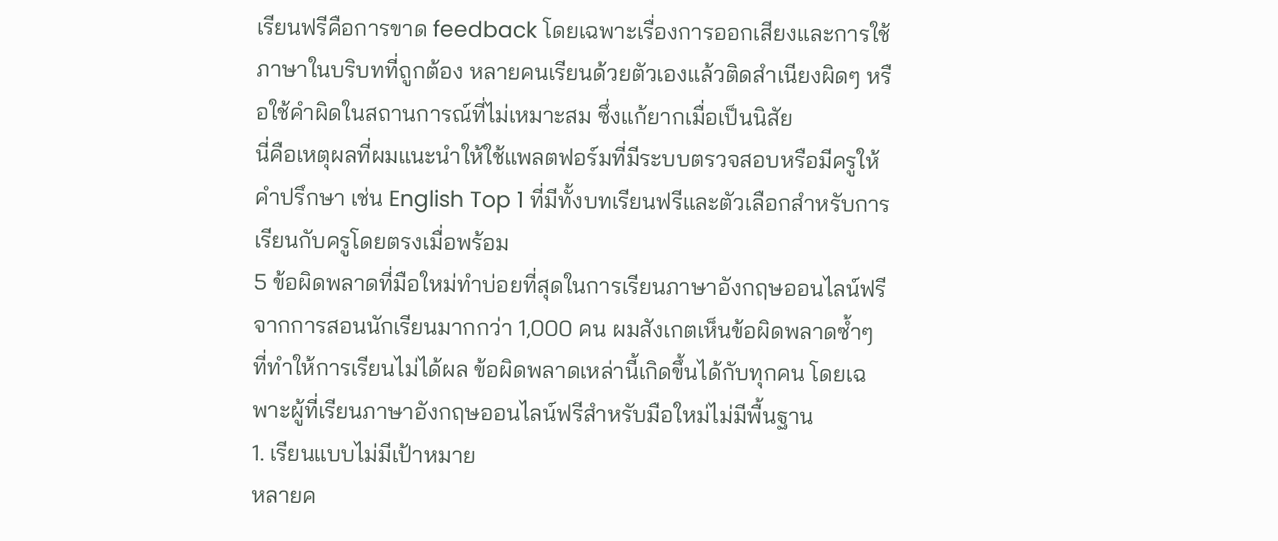เรียนฟรีคือการขาด feedback โดยเฉพาะเรื่องการออกเสียงและการใช้ภาษาในบริบทที่ถูกต้อง หลายคนเรียนด้วยตัวเองแล้วติดสำเนียงผิดๆ หรือใช้คำผิดในสถานการณ์ที่ไม่เหมาะสม ซึ่งแก้ยากเมื่อเป็นนิสัย
นี่คือเหตุผลที่ผมแนะนำให้ใช้แพลตฟอร์มที่มีระบบตรวจสอบหรือมีครูให้คำปรึกษา เช่น English Top 1 ที่มีทั้งบทเรียนฟรีและตัวเลือกสำหรับการเรียนกับครูโดยตรงเมื่อพร้อม
5 ข้อผิดพลาดที่มือใหม่ทำบ่อยที่สุดในการเรียนภาษาอังกฤษออนไลน์ฟรี
จากการสอนนักเรียนมากกว่า 1,000 คน ผมสังเกตเห็นข้อผิดพลาดซ้ำๆ ที่ทำให้การเรียนไม่ได้ผล ข้อผิดพลาดเหล่านี้เกิดขึ้นได้กับทุกคน โดยเฉพาะผู้ที่เรียนภาษาอังกฤษออนไลน์ฟรีสำหรับมือใหม่ไม่มีพื้นฐาน
1. เรียนแบบไม่มีเป้าหมาย
หลายค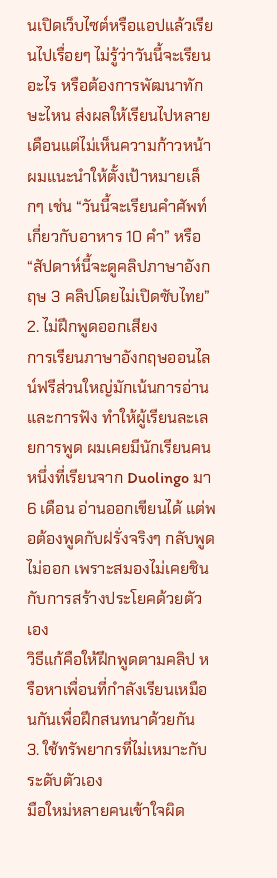นเปิดเว็บไซต์หรือแอปแล้วเรียนไปเรื่อยๆ ไม่รู้ว่าวันนี้จะเรียนอะไร หรือต้องการพัฒนาทักษะไหน ส่งผลให้เรียนไปหลายเดือนแต่ไม่เห็นความก้าวหน้า ผมแนะนำให้ตั้งเป้าหมายเล็กๆ เช่น “วันนี้จะเรียนคำศัพท์เกี่ยวกับอาหาร 10 คำ” หรือ “สัปดาห์นี้จะดูคลิปภาษาอังกฤษ 3 คลิปโดยไม่เปิดซับไทย”
2. ไม่ฝึกพูดออกเสียง
การเรียนภาษาอังกฤษออนไลน์ฟรีส่วนใหญ่มักเน้นการอ่านและการฟัง ทำให้ผู้เรียนละเลยการพูด ผมเคยมีนักเรียนคนหนึ่งที่เรียนจาก Duolingo มา 6 เดือน อ่านออกเขียนได้ แต่พอต้องพูดกับฝรั่งจริงๆ กลับพูดไม่ออก เพราะสมองไม่เคยชินกับการสร้างประโยคด้วยตัวเอง
วิธีแก้คือให้ฝึกพูดตามคลิป หรือหาเพื่อนที่กำลังเรียนเหมือนกันเพื่อฝึกสนทนาด้วยกัน
3. ใช้ทรัพยากรที่ไม่เหมาะกับระดับตัวเอง
มือใหม่หลายคนเข้าใจผิด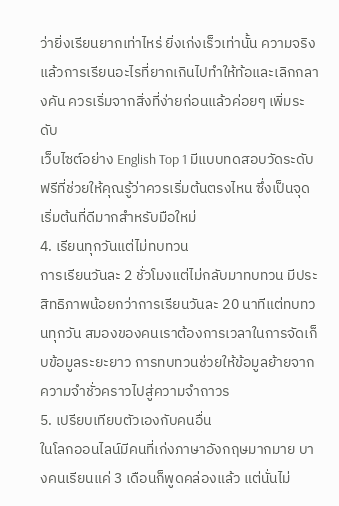ว่ายิ่งเรียนยากเท่าไหร่ ยิ่งเก่งเร็วเท่านั้น ความจริงแล้วการเรียนอะไรที่ยากเกินไปทำให้ท้อและเลิกกลางคัน ควรเริ่มจากสิ่งที่ง่ายก่อนแล้วค่อยๆ เพิ่มระดับ
เว็บไซต์อย่าง English Top 1 มีแบบทดสอบวัดระดับฟรีที่ช่วยให้คุณรู้ว่าควรเริ่มต้นตรงไหน ซึ่งเป็นจุดเริ่มต้นที่ดีมากสำหรับมือใหม่
4. เรียนทุกวันแต่ไม่ทบทวน
การเรียนวันละ 2 ชั่วโมงแต่ไม่กลับมาทบทวน มีประสิทธิภาพน้อยกว่าการเรียนวันละ 20 นาทีแต่ทบทวนทุกวัน สมองของคนเราต้องการเวลาในการจัดเก็บข้อมูลระยะยาว การทบทวนช่วยให้ข้อมูลย้ายจากความจำชั่วคราวไปสู่ความจำถาวร
5. เปรียบเทียบตัวเองกับคนอื่น
ในโลกออนไลน์มีคนที่เก่งภาษาอังกฤษมากมาย บางคนเรียนแค่ 3 เดือนก็พูดคล่องแล้ว แต่นั่นไม่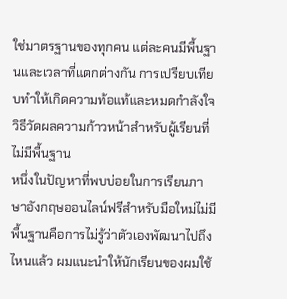ใช่มาตรฐานของทุกคน แต่ละคนมีพื้นฐานและเวลาที่แตกต่างกัน การเปรียบเทียบทำให้เกิดความท้อแท้และหมดกำลังใจ
วิธีวัดผลความก้าวหน้าสำหรับผู้เรียนที่ไม่มีพื้นฐาน
หนึ่งในปัญหาที่พบบ่อยในการเรียนภาษาอังกฤษออนไลน์ฟรีสำหรับมือใหม่ไม่มีพื้นฐานคือการไม่รู้ว่าตัวเองพัฒนาไปถึงไหนแล้ว ผมแนะนำให้นักเรียนของผมใช้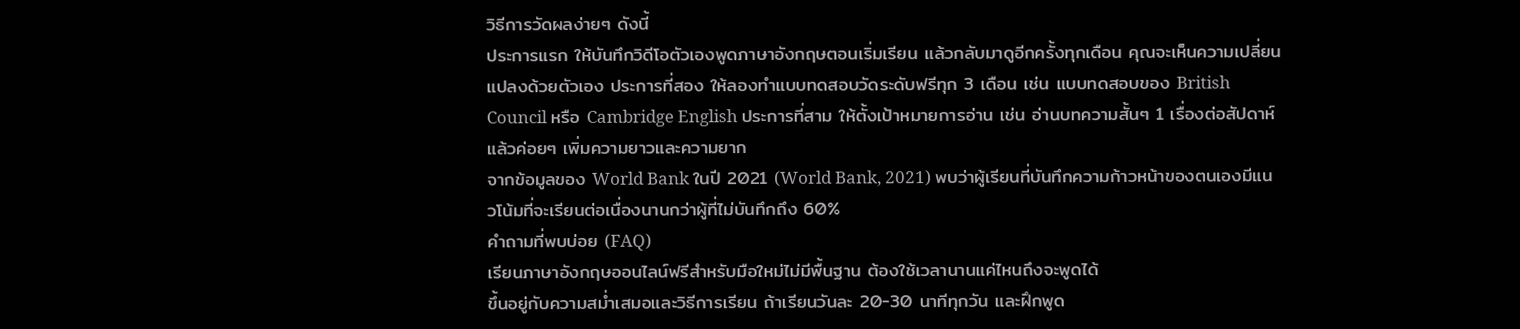วิธีการวัดผลง่ายๆ ดังนี้
ประการแรก ให้บันทึกวิดีโอตัวเองพูดภาษาอังกฤษตอนเริ่มเรียน แล้วกลับมาดูอีกครั้งทุกเดือน คุณจะเห็นความเปลี่ยนแปลงด้วยตัวเอง ประการที่สอง ให้ลองทำแบบทดสอบวัดระดับฟรีทุก 3 เดือน เช่น แบบทดสอบของ British Council หรือ Cambridge English ประการที่สาม ให้ตั้งเป้าหมายการอ่าน เช่น อ่านบทความสั้นๆ 1 เรื่องต่อสัปดาห์ แล้วค่อยๆ เพิ่มความยาวและความยาก
จากข้อมูลของ World Bank ในปี 2021 (World Bank, 2021) พบว่าผู้เรียนที่บันทึกความก้าวหน้าของตนเองมีแนวโน้มที่จะเรียนต่อเนื่องนานกว่าผู้ที่ไม่บันทึกถึง 60%
คำถามที่พบบ่อย (FAQ)
เรียนภาษาอังกฤษออนไลน์ฟรีสำหรับมือใหม่ไม่มีพื้นฐาน ต้องใช้เวลานานแค่ไหนถึงจะพูดได้
ขึ้นอยู่กับความสม่ำเสมอและวิธีการเรียน ถ้าเรียนวันละ 20-30 นาทีทุกวัน และฝึกพูด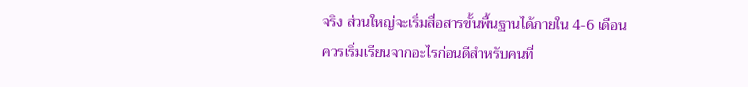จริง ส่วนใหญ่จะเริ่มสื่อสารขั้นพื้นฐานได้ภายใน 4-6 เดือน
ควรเริ่มเรียนจากอะไรก่อนดีสำหรับคนที่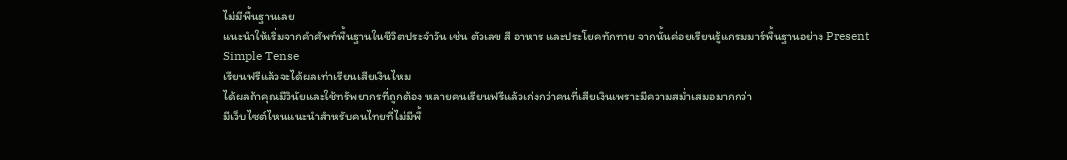ไม่มีพื้นฐานเลย
แนะนำให้เริ่มจากคำศัพท์พื้นฐานในชีวิตประจำวัน เช่น ตัวเลข สี อาหาร และประโยคทักทาย จากนั้นค่อยเรียนรู้แกรมมาร์พื้นฐานอย่าง Present Simple Tense
เรียนฟรีแล้วจะได้ผลเท่าเรียนเสียเงินไหม
ได้ผลถ้าคุณมีวินัยและใช้ทรัพยากรที่ถูกต้อง หลายคนเรียนฟรีแล้วเก่งกว่าคนที่เสียเงินเพราะมีความสม่ำเสมอมากกว่า
มีเว็บไซต์ไหนแนะนำสำหรับคนไทยที่ไม่มีพื้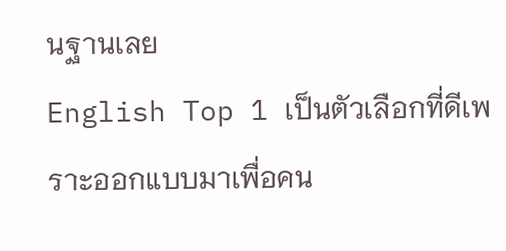นฐานเลย
English Top 1 เป็นตัวเลือกที่ดีเพราะออกแบบมาเพื่อคน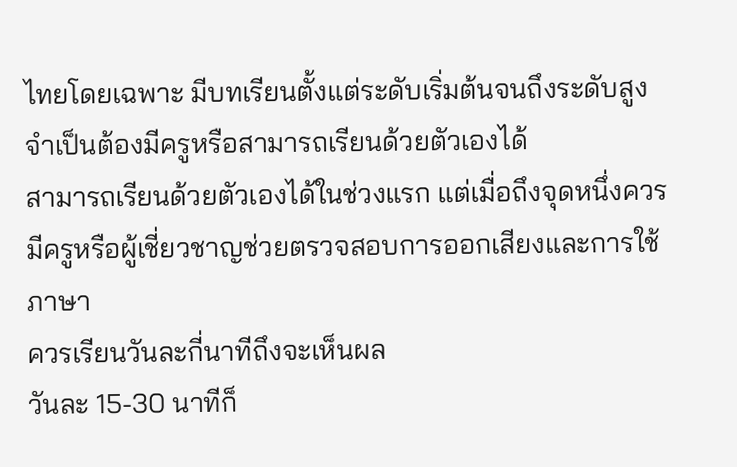ไทยโดยเฉพาะ มีบทเรียนตั้งแต่ระดับเริ่มต้นจนถึงระดับสูง
จำเป็นต้องมีครูหรือสามารถเรียนด้วยตัวเองได้
สามารถเรียนด้วยตัวเองได้ในช่วงแรก แต่เมื่อถึงจุดหนึ่งควรมีครูหรือผู้เชี่ยวชาญช่วยตรวจสอบการออกเสียงและการใช้ภาษา
ควรเรียนวันละกี่นาทีถึงจะเห็นผล
วันละ 15-30 นาทีก็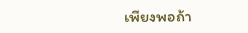เพียงพอถ้า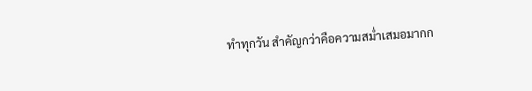ทำทุกวัน สำคัญกว่าคือความสม่ำเสมอมากก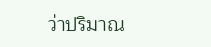ว่าปริมาณ